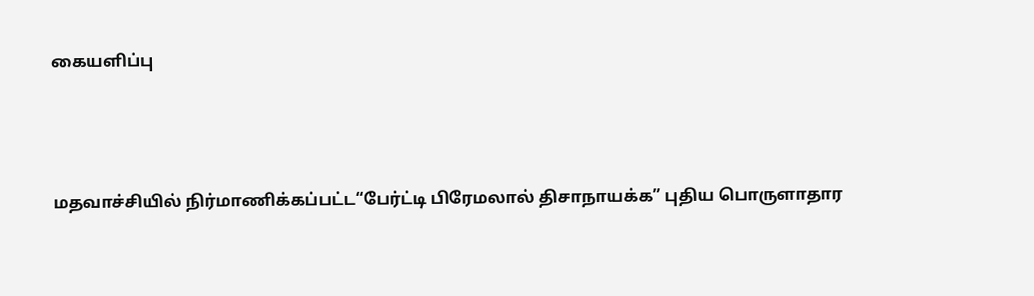கையளிப்பு



மதவாச்சியில் நிர்மாணிக்கப்பட்ட“பேர்ட்டி பிரேமலால் திசாநாயக்க” புதிய பொருளாதார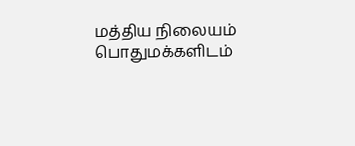மத்திய நிலையம் பொதுமக்களிடம்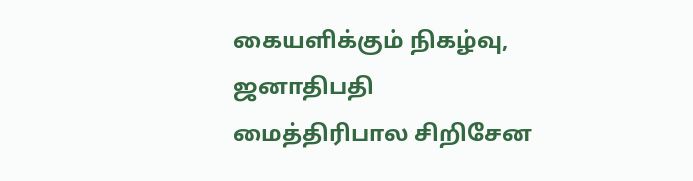கையளிக்கும் நிகழ்வு, ஜனாதிபதி மைத்திரிபால சிறிசேன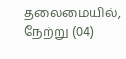தலைமையில், நேற்று (04)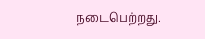நடைபெற்றது.